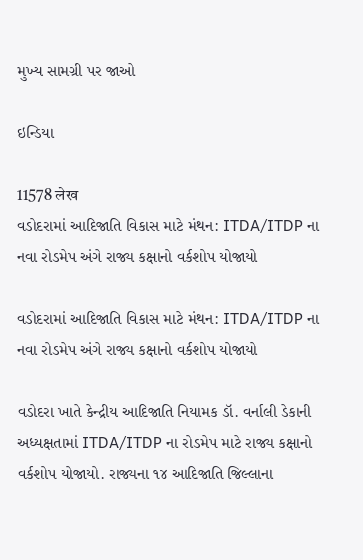મુખ્ય સામગ્રી પર જાઓ

ઇન્ડિયા

11578 लेख
વડોદરામાં આદિજાતિ વિકાસ માટે મંથન: ITDA/ITDP ના નવા રોડમેપ અંગે રાજ્ય કક્ષાનો વર્કશોપ યોજાયો

વડોદરામાં આદિજાતિ વિકાસ માટે મંથન: ITDA/ITDP ના નવા રોડમેપ અંગે રાજ્ય કક્ષાનો વર્કશોપ યોજાયો

વડોદરા ખાતે કેન્દ્રીય આદિજાતિ નિયામક ડૉ. વર્નાલી ડેકાની અધ્યક્ષતામાં ITDA/ITDP ના રોડમેપ માટે રાજ્ય કક્ષાનો વર્કશોપ યોજાયો. રાજ્યના ૧૪ આદિજાતિ જિલ્લાના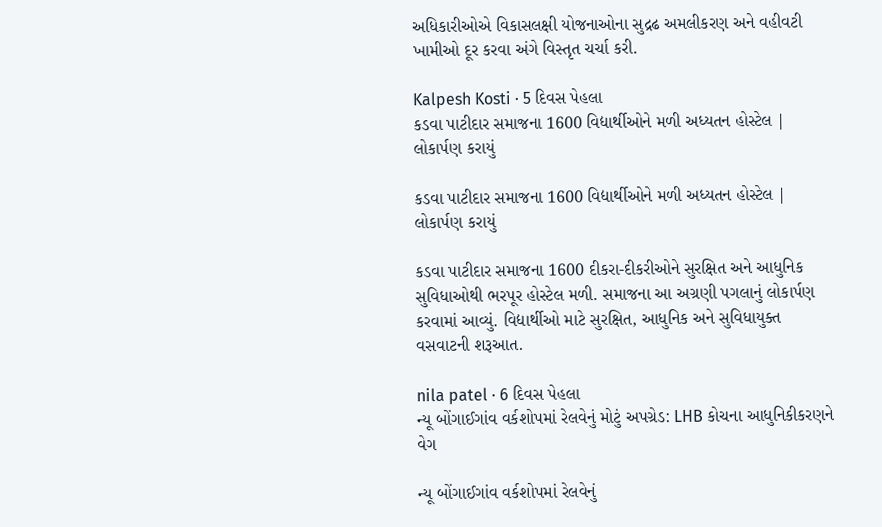અધિકારીઓએ વિકાસલક્ષી યોજનાઓના સુદ્રઢ અમલીકરણ અને વહીવટી ખામીઓ દૂર કરવા અંગે વિસ્તૃત ચર્ચા કરી.

Kalpesh Kosti · 5 દિવસ પેહલા
કડવા પાટીદાર સમાજના 1600 વિદ્યાર્થીઓને મળી અધ્યતન હોસ્ટેલ | લોકાર્પણ કરાયું

કડવા પાટીદાર સમાજના 1600 વિદ્યાર્થીઓને મળી અધ્યતન હોસ્ટેલ | લોકાર્પણ કરાયું

કડવા પાટીદાર સમાજના 1600 દીકરા-દીકરીઓને સુરક્ષિત અને આધુનિક સુવિધાઓથી ભરપૂર હોસ્ટેલ મળી. સમાજના આ અગ્રણી પગલાનું લોકાર્પણ કરવામાં આવ્યું. વિદ્યાર્થીઓ માટે સુરક્ષિત, આધુનિક અને સુવિધાયુક્ત વસવાટની શરૂઆત.

nila patel · 6 દિવસ પેહલા
ન્યૂ બોંગાઈગાંવ વર્કશોપમાં રેલવેનું મોટું અપગ્રેડ: LHB કોચના આધુનિકીકરણને વેગ

ન્યૂ બોંગાઈગાંવ વર્કશોપમાં રેલવેનું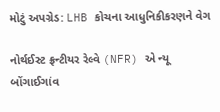મોટું અપગ્રેડ: LHB કોચના આધુનિકીકરણને વેગ

નોર્થઈસ્ટ ફ્રન્ટીયર રેલ્વે (NFR) એ ન્યૂ બોંગાઈગાંવ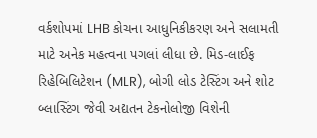વર્કશોપમાં LHB કોચના આધુનિકીકરણ અને સલામતી માટે અનેક મહત્વના પગલાં લીધા છે. મિડ-લાઈફ રિહેબિલિટેશન (MLR), બોગી લોડ ટેસ્ટિંગ અને શોટ બ્લાસ્ટિંગ જેવી અદ્યતન ટેકનોલોજી વિશેની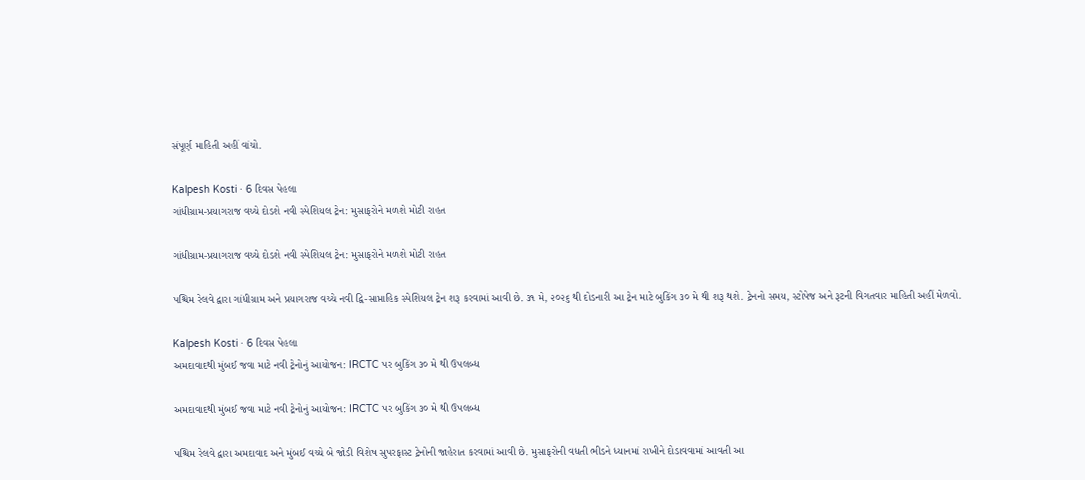સંપૂર્ણ માહિતી અહીં વાંચો.

Kalpesh Kosti · 6 દિવસ પેહલા
ગાંધીગ્રામ-પ્રયાગરાજ વચ્ચે દોડશે નવી સ્પેશિયલ ટ્રેન: મુસાફરોને મળશે મોટી રાહત

ગાંધીગ્રામ-પ્રયાગરાજ વચ્ચે દોડશે નવી સ્પેશિયલ ટ્રેન: મુસાફરોને મળશે મોટી રાહત

પશ્ચિમ રેલવે દ્વારા ગાંધીગ્રામ અને પ્રયાગરાજ વચ્ચે નવી દ્વિ-સાપ્તાહિક સ્પેશિયલ ટ્રેન શરૂ કરવામાં આવી છે. ૩૧ મે, ૨૦૨૬ થી દોડનારી આ ટ્રેન માટે બુકિંગ ૩૦ મે થી શરૂ થશે. ટ્રેનનો સમય, સ્ટોપેજ અને રૂટની વિગતવાર માહિતી અહીં મેળવો.

Kalpesh Kosti · 6 દિવસ પેહલા
અમદાવાદથી મુંબઈ જવા માટે નવી ટ્રેનોનું આયોજન: IRCTC પર બુકિંગ ૩૦ મે થી ઉપલબ્ધ

અમદાવાદથી મુંબઈ જવા માટે નવી ટ્રેનોનું આયોજન: IRCTC પર બુકિંગ ૩૦ મે થી ઉપલબ્ધ

પશ્ચિમ રેલવે દ્વારા અમદાવાદ અને મુંબઈ વચ્ચે બે જોડી વિશેષ સુપરફાસ્ટ ટ્રેનોની જાહેરાત કરવામાં આવી છે. મુસાફરોની વધતી ભીડને ધ્યાનમાં રાખીને દોડાવવામાં આવતી આ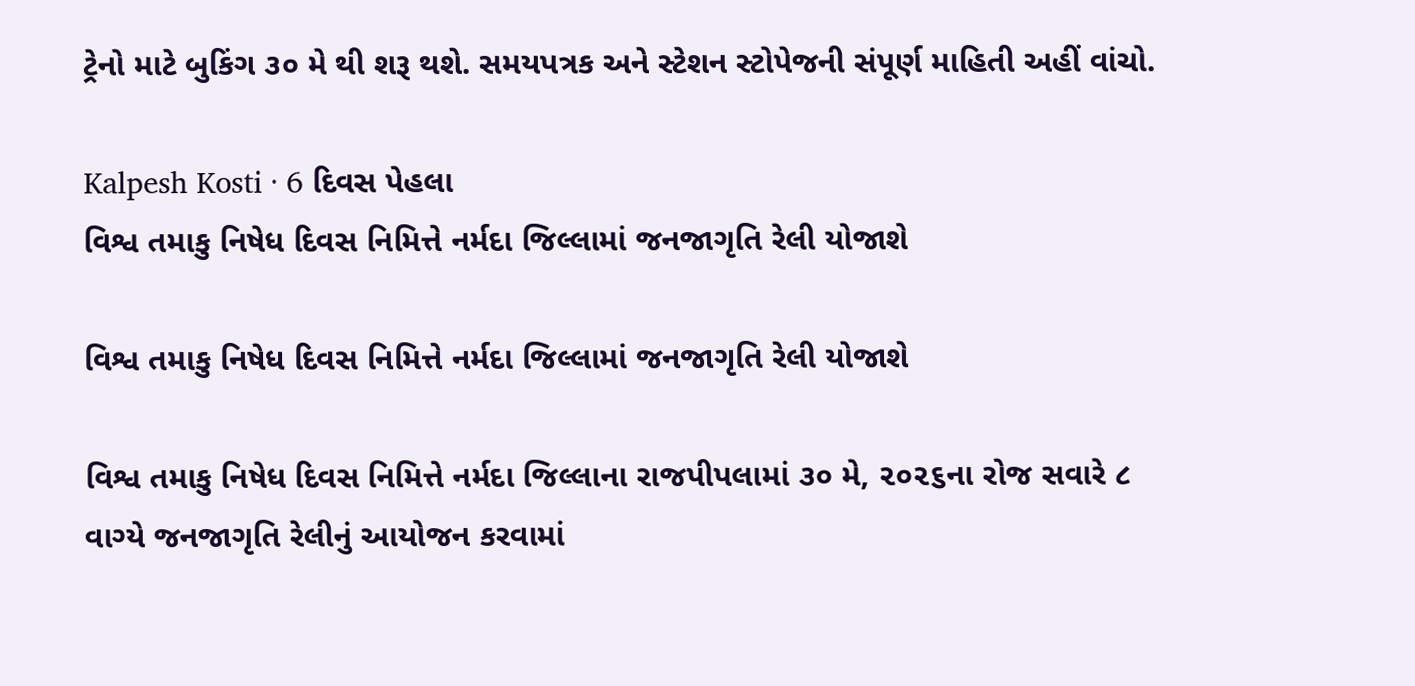ટ્રેનો માટે બુકિંગ ૩૦ મે થી શરૂ થશે. સમયપત્રક અને સ્ટેશન સ્ટોપેજની સંપૂર્ણ માહિતી અહીં વાંચો.

Kalpesh Kosti · 6 દિવસ પેહલા
વિશ્વ તમાકુ નિષેધ દિવસ નિમિત્તે નર્મદા જિલ્લામાં જનજાગૃતિ રેલી યોજાશે

વિશ્વ તમાકુ નિષેધ દિવસ નિમિત્તે નર્મદા જિલ્લામાં જનજાગૃતિ રેલી યોજાશે

વિશ્વ તમાકુ નિષેધ દિવસ નિમિત્તે નર્મદા જિલ્લાના રાજપીપલામાં ૩૦ મે, ૨૦૨૬ના રોજ સવારે ૮ વાગ્યે જનજાગૃતિ રેલીનું આયોજન કરવામાં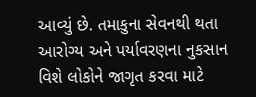આવ્યું છે. તમાકુના સેવનથી થતા આરોગ્ય અને પર્યાવરણના નુકસાન વિશે લોકોને જાગૃત કરવા માટે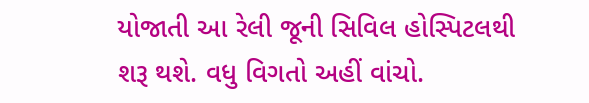યોજાતી આ રેલી જૂની સિવિલ હોસ્પિટલથી શરૂ થશે. વધુ વિગતો અહીં વાંચો.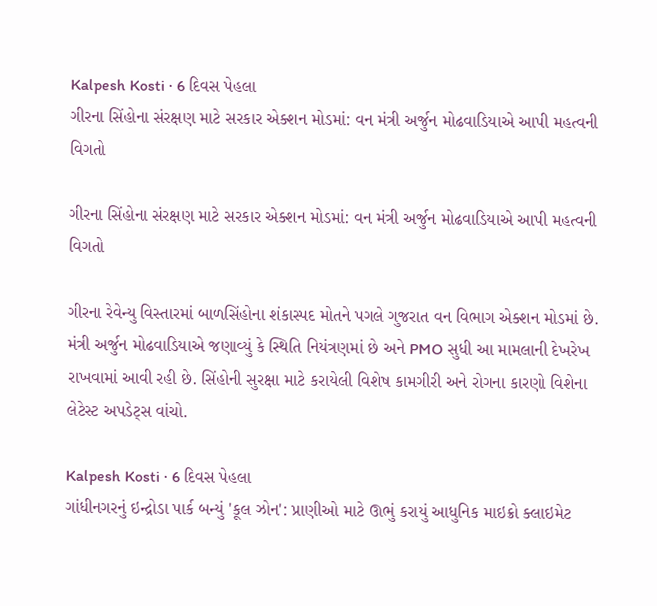Kalpesh Kosti · 6 દિવસ પેહલા
ગીરના સિંહોના સંરક્ષણ માટે સરકાર એક્શન મોડમાં: વન મંત્રી અર્જુન મોઢવાડિયાએ આપી મહત્વની વિગતો

ગીરના સિંહોના સંરક્ષણ માટે સરકાર એક્શન મોડમાં: વન મંત્રી અર્જુન મોઢવાડિયાએ આપી મહત્વની વિગતો

ગીરના રેવેન્યુ વિસ્તારમાં બાળસિંહોના શંકાસ્પદ મોતને પગલે ગુજરાત વન વિભાગ એક્શન મોડમાં છે. મંત્રી અર્જુન મોઢવાડિયાએ જણાવ્યું કે સ્થિતિ નિયંત્રણમાં છે અને PMO સુધી આ મામલાની દેખરેખ રાખવામાં આવી રહી છે. સિંહોની સુરક્ષા માટે કરાયેલી વિશેષ કામગીરી અને રોગના કારણો વિશેના લેટેસ્ટ અપડેટ્સ વાંચો.

Kalpesh Kosti · 6 દિવસ પેહલા
ગાંધીનગરનું ઇન્દ્રોડા પાર્ક બન્યું 'કૂલ ઝોન': પ્રાણીઓ માટે ઊભું કરાયું આધુનિક માઇક્રો ક્લાઇમેટ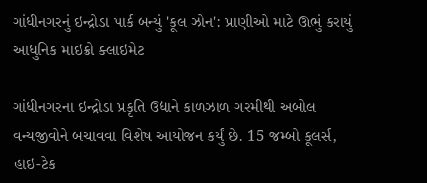ગાંધીનગરનું ઇન્દ્રોડા પાર્ક બન્યું 'કૂલ ઝોન': પ્રાણીઓ માટે ઊભું કરાયું આધુનિક માઇક્રો ક્લાઇમેટ

ગાંધીનગરના ઇન્દ્રોડા પ્રકૃતિ ઉદ્યાને કાળઝાળ ગરમીથી અબોલ વન્યજીવોને બચાવવા વિશેષ આયોજન કર્યું છે. 15 જમ્બો કૂલર્સ, હાઇ-ટેક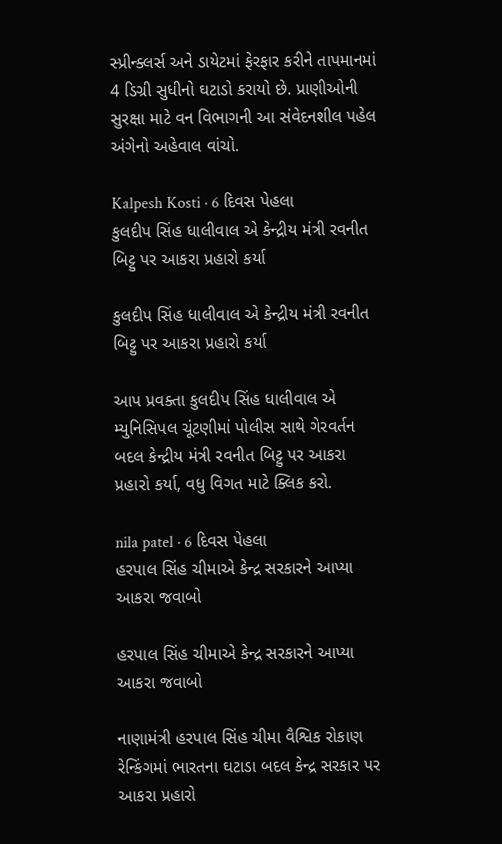સ્પ્રીન્ક્લર્સ અને ડાયેટમાં ફેરફાર કરીને તાપમાનમાં 4 ડિગ્રી સુધીનો ઘટાડો કરાયો છે. પ્રાણીઓની સુરક્ષા માટે વન વિભાગની આ સંવેદનશીલ પહેલ અંગેનો અહેવાલ વાંચો.

Kalpesh Kosti · 6 દિવસ પેહલા
કુલદીપ સિંહ ધાલીવાલ એ કેન્દ્રીય મંત્રી રવનીત બિટ્ટુ પર આકરા પ્રહારો કર્યા

કુલદીપ સિંહ ધાલીવાલ એ કેન્દ્રીય મંત્રી રવનીત બિટ્ટુ પર આકરા પ્રહારો કર્યા

આપ પ્રવક્તા કુલદીપ સિંહ ધાલીવાલ એ મ્યુનિસિપલ ચૂંટણીમાં પોલીસ સાથે ગેરવર્તન બદલ કેન્દ્રીય મંત્રી રવનીત બિટ્ટુ પર આકરા પ્રહારો કર્યા, વધુ વિગત માટે ક્લિક કરો.

nila patel · 6 દિવસ પેહલા
હરપાલ સિંહ ચીમાએ કેન્દ્ર સરકારને આપ્યા આકરા જવાબો

હરપાલ સિંહ ચીમાએ કેન્દ્ર સરકારને આપ્યા આકરા જવાબો

નાણામંત્રી હરપાલ સિંહ ચીમા વૈશ્વિક રોકાણ રેન્કિંગમાં ભારતના ઘટાડા બદલ કેન્દ્ર સરકાર પર આકરા પ્રહારો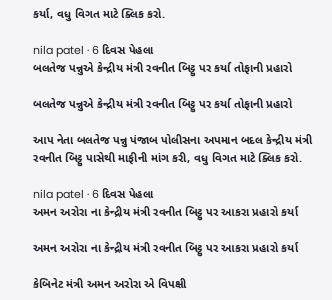કર્યા, વધુ વિગત માટે ક્લિક કરો.

nila patel · 6 દિવસ પેહલા
બલતેજ પન્નુએ કેન્દ્રીય મંત્રી રવનીત બિટ્ટુ પર કર્યા તોફાની પ્રહારો

બલતેજ પન્નુએ કેન્દ્રીય મંત્રી રવનીત બિટ્ટુ પર કર્યા તોફાની પ્રહારો

આપ નેતા બલતેજ પન્નુ પંજાબ પોલીસના અપમાન બદલ કેન્દ્રીય મંત્રી રવનીત બિટ્ટુ પાસેથી માફીની માંગ કરી, વધુ વિગત માટે ક્લિક કરો.

nila patel · 6 દિવસ પેહલા
અમન અરોરા ના કેન્દ્રીય મંત્રી રવનીત બિટ્ટુ પર આકરા પ્રહારો કર્યા

અમન અરોરા ના કેન્દ્રીય મંત્રી રવનીત બિટ્ટુ પર આકરા પ્રહારો કર્યા

કેબિનેટ મંત્રી અમન અરોરા એ વિપક્ષી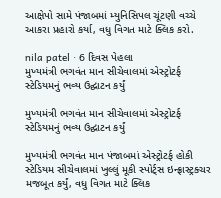આક્ષેપો સામે પંજાબમાં મ્યુનિસિપલ ચૂંટણી વચ્ચે આકરા પ્રહારો કર્યા, વધુ વિગત માટે ક્લિક કરો.

nila patel · 6 દિવસ પેહલા
મુખ્યમંત્રી ભગવંત માન સીચેવાલમાં એસ્ટ્રોટર્ફ સ્ટેડિયમનું ભવ્ય ઉદ્ઘાટન કર્યું

મુખ્યમંત્રી ભગવંત માન સીચેવાલમાં એસ્ટ્રોટર્ફ સ્ટેડિયમનું ભવ્ય ઉદ્ઘાટન કર્યું

મુખ્યમંત્રી ભગવંત માન પંજાબમાં એસ્ટ્રોટર્ફ હોકી સ્ટેડિયમ સીચેવાલમાં ખુલ્લું મૂકી સ્પોર્ટ્સ ઇન્ફ્રાસ્ટ્રક્ચર મજબૂત કર્યું, વધુ વિગત માટે ક્લિક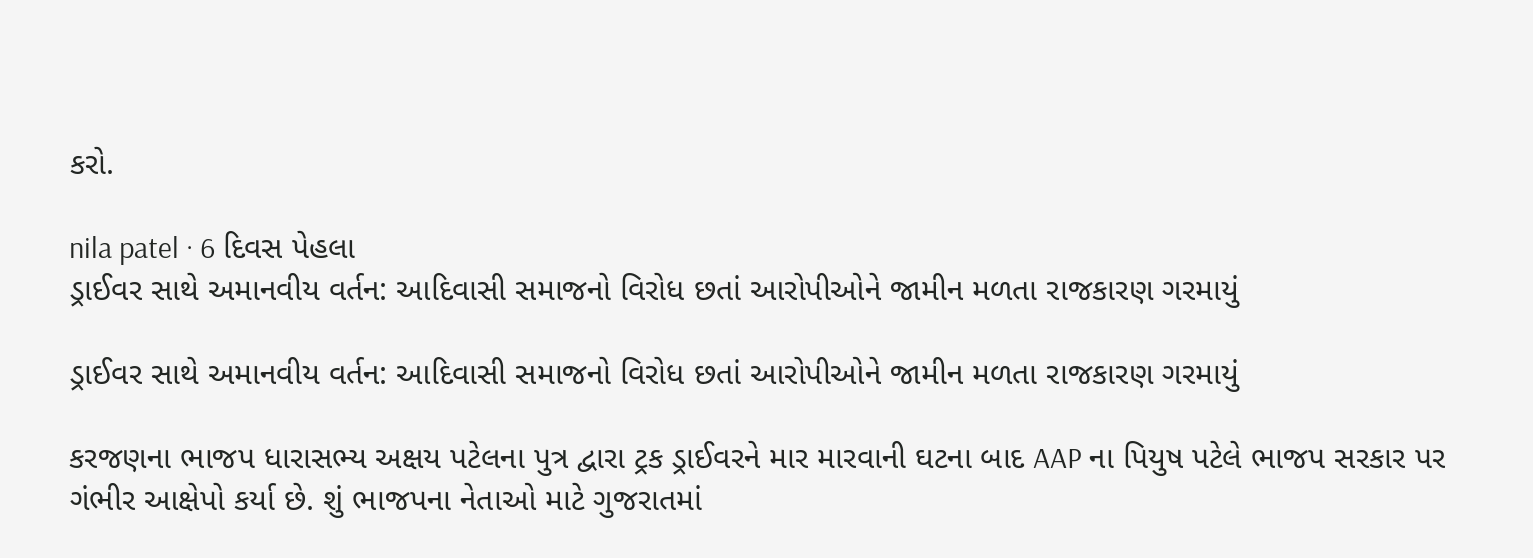કરો.

nila patel · 6 દિવસ પેહલા
ડ્રાઈવર સાથે અમાનવીય વર્તન: આદિવાસી સમાજનો વિરોધ છતાં આરોપીઓને જામીન મળતા રાજકારણ ગરમાયું

ડ્રાઈવર સાથે અમાનવીય વર્તન: આદિવાસી સમાજનો વિરોધ છતાં આરોપીઓને જામીન મળતા રાજકારણ ગરમાયું

કરજણના ભાજપ ધારાસભ્ય અક્ષય પટેલના પુત્ર દ્વારા ટ્રક ડ્રાઈવરને માર મારવાની ઘટના બાદ AAP ના પિયુષ પટેલે ભાજપ સરકાર પર ગંભીર આક્ષેપો કર્યા છે. શું ભાજપના નેતાઓ માટે ગુજરાતમાં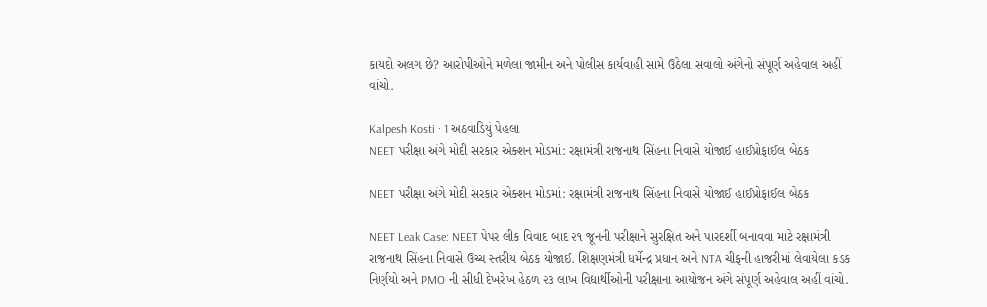કાયદો અલગ છે? આરોપીઓને મળેલા જામીન અને પોલીસ કાર્યવાહી સામે ઉઠેલા સવાલો અંગેનો સંપૂર્ણ અહેવાલ અહીં વાંચો.

Kalpesh Kosti · 1 અઠવાડિયું પેહલા
NEET પરીક્ષા અંગે મોદી સરકાર એક્શન મોડમાં: રક્ષામંત્રી રાજનાથ સિંહના નિવાસે યોજાઈ હાઈપ્રોફાઈલ બેઠક

NEET પરીક્ષા અંગે મોદી સરકાર એક્શન મોડમાં: રક્ષામંત્રી રાજનાથ સિંહના નિવાસે યોજાઈ હાઈપ્રોફાઈલ બેઠક

NEET Leak Case: NEET પેપર લીક વિવાદ બાદ ૨૧ જૂનની પરીક્ષાને સુરક્ષિત અને પારદર્શી બનાવવા માટે રક્ષામંત્રી રાજનાથ સિંહના નિવાસે ઉચ્ચ સ્તરીય બેઠક યોજાઈ. શિક્ષણમંત્રી ધર્મેન્દ્ર પ્રધાન અને NTA ચીફની હાજરીમાં લેવાયેલા કડક નિર્ણયો અને PMO ની સીધી દેખરેખ હેઠળ ૨૩ લાખ વિદ્યાર્થીઓની પરીક્ષાના આયોજન અંગે સંપૂર્ણ અહેવાલ અહીં વાંચો.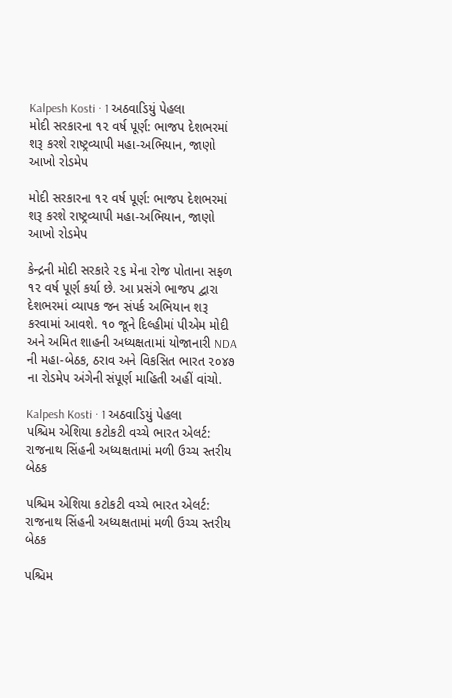Kalpesh Kosti · 1 અઠવાડિયું પેહલા
મોદી સરકારના ૧૨ વર્ષ પૂર્ણ: ભાજપ દેશભરમાં શરૂ કરશે રાષ્ટ્રવ્યાપી મહા-અભિયાન, જાણો આખો રોડમેપ

મોદી સરકારના ૧૨ વર્ષ પૂર્ણ: ભાજપ દેશભરમાં શરૂ કરશે રાષ્ટ્રવ્યાપી મહા-અભિયાન, જાણો આખો રોડમેપ

કેન્દ્રની મોદી સરકારે ૨૬ મેના રોજ પોતાના સફળ ૧૨ વર્ષ પૂર્ણ કર્યા છે. આ પ્રસંગે ભાજપ દ્વારા દેશભરમાં વ્યાપક જન સંપર્ક અભિયાન શરૂ કરવામાં આવશે. ૧૦ જૂને દિલ્હીમાં પીએમ મોદી અને અમિત શાહની અધ્યક્ષતામાં યોજાનારી NDA ની મહા-બેઠક, ઠરાવ અને વિકસિત ભારત ૨૦૪૭ ના રોડમેપ અંગેની સંપૂર્ણ માહિતી અહીં વાંચો.

Kalpesh Kosti · 1 અઠવાડિયું પેહલા
પશ્ચિમ એશિયા કટોકટી વચ્ચે ભારત એલર્ટ: રાજનાથ સિંહની અધ્યક્ષતામાં મળી ઉચ્ચ સ્તરીય બેઠક

પશ્ચિમ એશિયા કટોકટી વચ્ચે ભારત એલર્ટ: રાજનાથ સિંહની અધ્યક્ષતામાં મળી ઉચ્ચ સ્તરીય બેઠક

પશ્ચિમ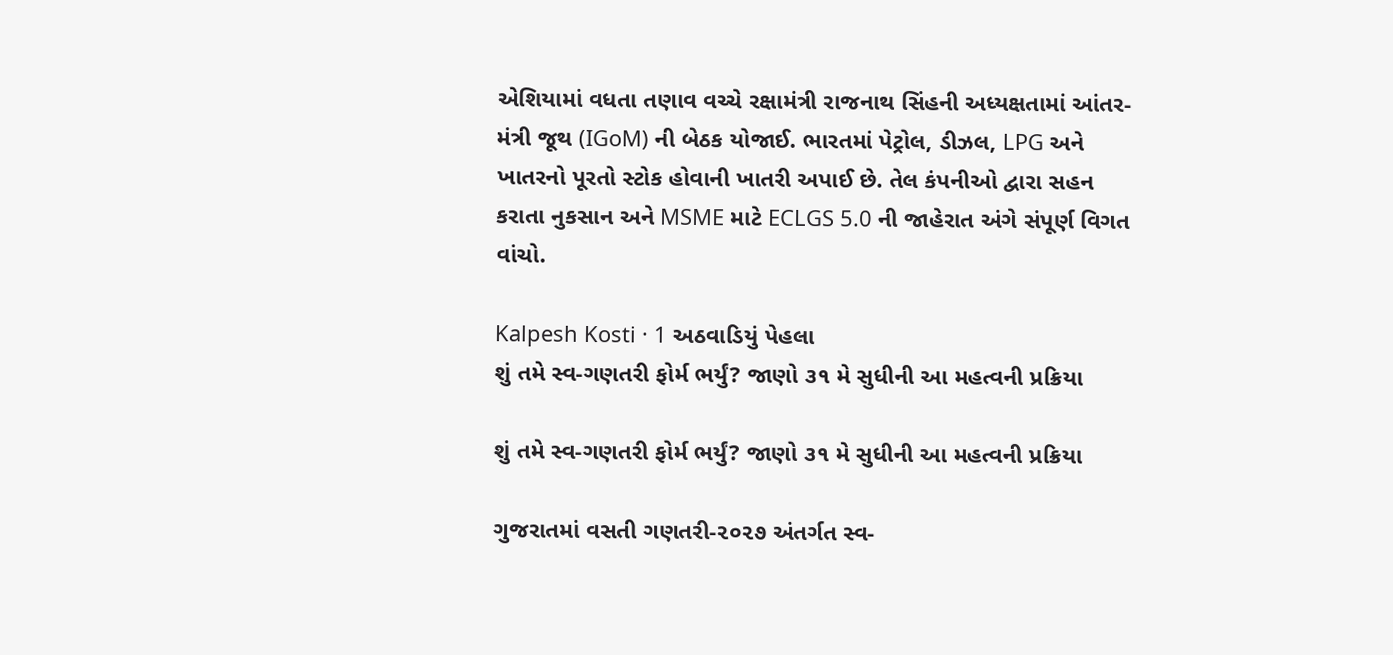એશિયામાં વધતા તણાવ વચ્ચે રક્ષામંત્રી રાજનાથ સિંહની અધ્યક્ષતામાં આંતર-મંત્રી જૂથ (IGoM) ની બેઠક યોજાઈ. ભારતમાં પેટ્રોલ, ડીઝલ, LPG અને ખાતરનો પૂરતો સ્ટોક હોવાની ખાતરી અપાઈ છે. તેલ કંપનીઓ દ્વારા સહન કરાતા નુકસાન અને MSME માટે ECLGS 5.0 ની જાહેરાત અંગે સંપૂર્ણ વિગત વાંચો.

Kalpesh Kosti · 1 અઠવાડિયું પેહલા
શું તમે સ્વ-ગણતરી ફોર્મ ભર્યું? જાણો ૩૧ મે સુધીની આ મહત્વની પ્રક્રિયા

શું તમે સ્વ-ગણતરી ફોર્મ ભર્યું? જાણો ૩૧ મે સુધીની આ મહત્વની પ્રક્રિયા

ગુજરાતમાં વસતી ગણતરી-૨૦૨૭ અંતર્ગત સ્વ-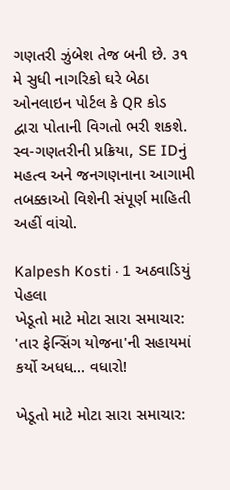ગણતરી ઝુંબેશ તેજ બની છે. ૩૧ મે સુધી નાગરિકો ઘરે બેઠા ઓનલાઇન પોર્ટલ કે QR કોડ દ્વારા પોતાની વિગતો ભરી શકશે. સ્વ-ગણતરીની પ્રક્રિયા, SE IDનું મહત્વ અને જનગણનાના આગામી તબક્કાઓ વિશેની સંપૂર્ણ માહિતી અહીં વાંચો.

Kalpesh Kosti · 1 અઠવાડિયું પેહલા
ખેડૂતો માટે મોટા સારા સમાચાર: 'તાર ફેન્સિંગ યોજના'ની સહાયમાં કર્યો અધધ... વધારો!

ખેડૂતો માટે મોટા સારા સમાચાર: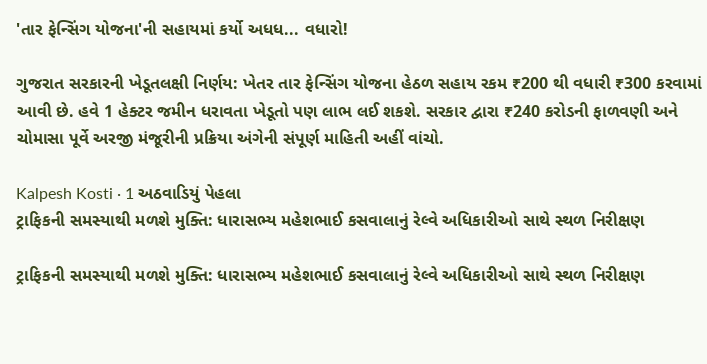'તાર ફેન્સિંગ યોજના'ની સહાયમાં કર્યો અધધ... વધારો!

ગુજરાત સરકારની ખેડૂતલક્ષી નિર્ણય: ખેતર તાર ફેન્સિંગ યોજના હેઠળ સહાય રકમ ₹200 થી વધારી ₹300 કરવામાં આવી છે. હવે 1 હેક્ટર જમીન ધરાવતા ખેડૂતો પણ લાભ લઈ શકશે. સરકાર દ્વારા ₹240 કરોડની ફાળવણી અને ચોમાસા પૂર્વે અરજી મંજૂરીની પ્રક્રિયા અંગેની સંપૂર્ણ માહિતી અહીં વાંચો.

Kalpesh Kosti · 1 અઠવાડિયું પેહલા
ટ્રાફિકની સમસ્યાથી મળશે મુક્તિ: ધારાસભ્ય મહેશભાઈ કસવાલાનું રેલ્વે અધિકારીઓ સાથે સ્થળ નિરીક્ષણ

ટ્રાફિકની સમસ્યાથી મળશે મુક્તિ: ધારાસભ્ય મહેશભાઈ કસવાલાનું રેલ્વે અધિકારીઓ સાથે સ્થળ નિરીક્ષણ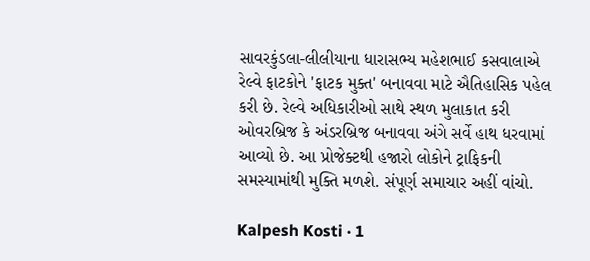સાવરકુંડલા-લીલીયાના ધારાસભ્ય મહેશભાઈ કસવાલાએ રેલ્વે ફાટકોને 'ફાટક મુક્ત' બનાવવા માટે ઐતિહાસિક પહેલ કરી છે. રેલ્વે અધિકારીઓ સાથે સ્થળ મુલાકાત કરી ઓવરબ્રિજ કે અંડરબ્રિજ બનાવવા અંગે સર્વે હાથ ધરવામાં આવ્યો છે. આ પ્રોજેક્ટથી હજારો લોકોને ટ્રાફિકની સમસ્યામાંથી મુક્તિ મળશે. સંપૂર્ણ સમાચાર અહીં વાંચો.

Kalpesh Kosti · 1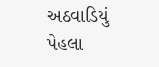અઠવાડિયું પેહલા